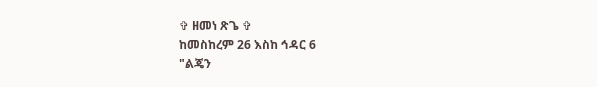✞ ዘመነ ጽጌ ✞
ከመስከረም 26 እስከ ኅዳር 6
"ልጄን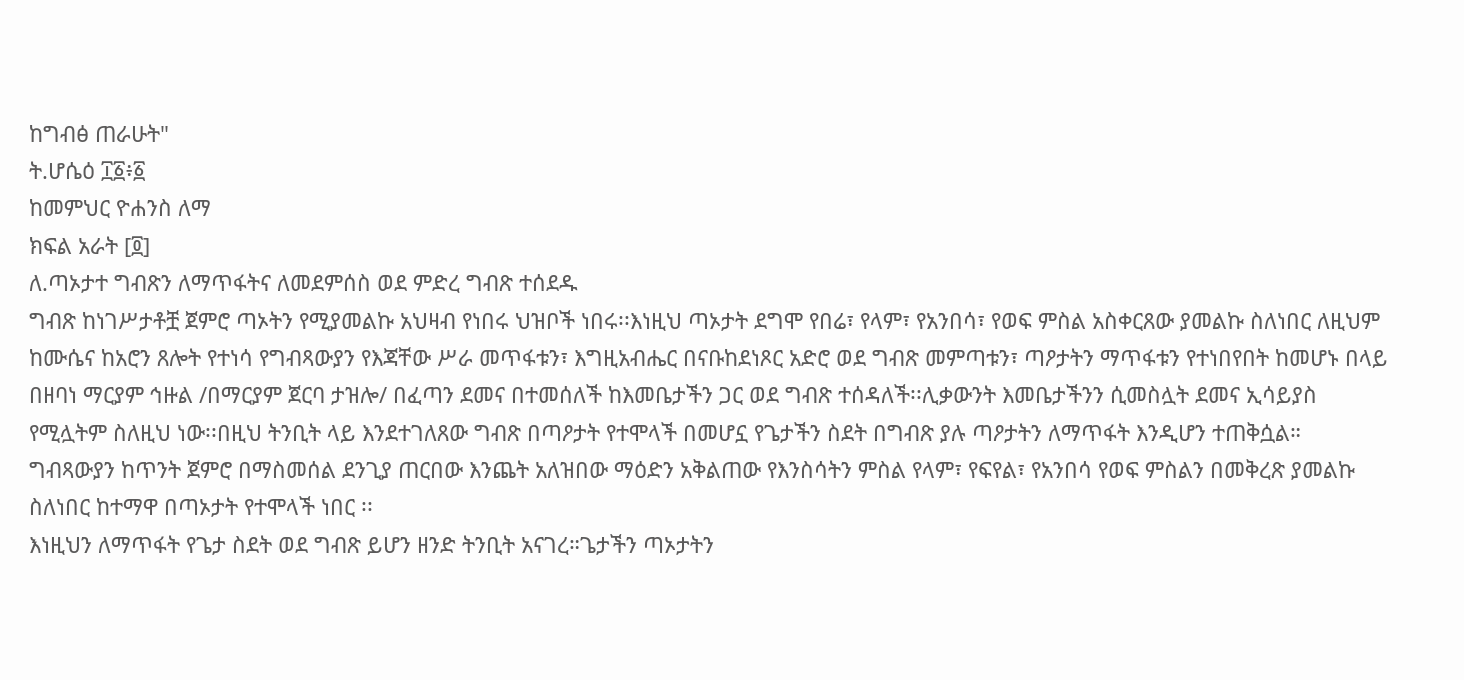ከግብፅ ጠራሁት"
ት.ሆሴዕ ፲፩፥፩
ከመምህር ዮሐንስ ለማ
ክፍል አራት [፬]
ለ.ጣኦታተ ግብጽን ለማጥፋትና ለመደምሰስ ወደ ምድረ ግብጽ ተሰደዱ
ግብጽ ከነገሥታቶቿ ጀምሮ ጣኦትን የሚያመልኩ አህዛብ የነበሩ ህዝቦች ነበሩ፡፡እነዚህ ጣኦታት ደግሞ የበሬ፣ የላም፣ የአንበሳ፣ የወፍ ምስል አስቀርጸው ያመልኩ ስለነበር ለዚህም ከሙሴና ከአሮን ጸሎት የተነሳ የግብጻውያን የእጃቸው ሥራ መጥፋቱን፣ እግዚአብሔር በናቡከደነጾር አድሮ ወደ ግብጽ መምጣቱን፣ ጣዖታትን ማጥፋቱን የተነበየበት ከመሆኑ በላይ በዘባነ ማርያም ኅዙል /በማርያም ጀርባ ታዝሎ/ በፈጣን ደመና በተመሰለች ከእመቤታችን ጋር ወደ ግብጽ ተሰዳለች፡፡ሊቃውንት እመቤታችንን ሲመስሏት ደመና ኢሳይያስ የሚሏትም ስለዚህ ነው፡፡በዚህ ትንቢት ላይ እንደተገለጸው ግብጽ በጣዖታት የተሞላች በመሆኗ የጌታችን ስደት በግብጽ ያሉ ጣዖታትን ለማጥፋት እንዲሆን ተጠቅሷል።
ግብጻውያን ከጥንት ጀምሮ በማስመሰል ደንጊያ ጠርበው እንጨት አለዝበው ማዕድን አቅልጠው የእንስሳትን ምስል የላም፣ የፍየል፣ የአንበሳ የወፍ ምስልን በመቅረጽ ያመልኩ ስለነበር ከተማዋ በጣኦታት የተሞላች ነበር ፡፡
እነዚህን ለማጥፋት የጌታ ስደት ወደ ግብጽ ይሆን ዘንድ ትንቢት አናገረ።ጌታችን ጣኦታትን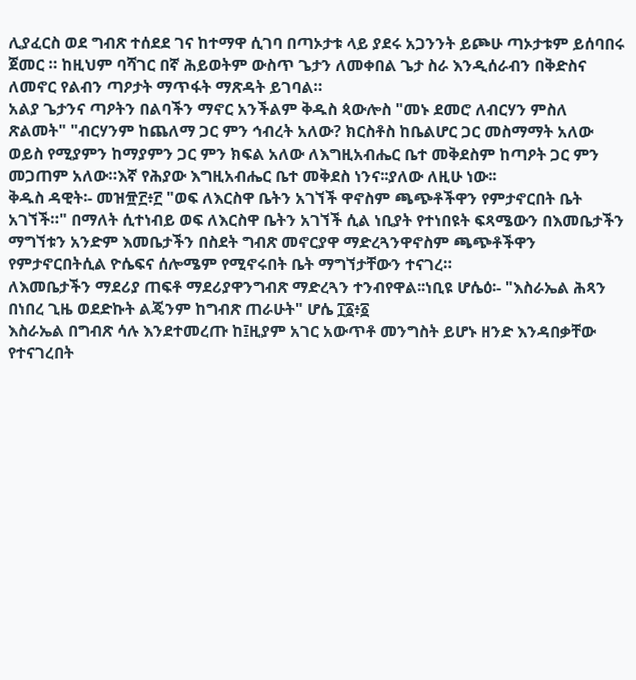ሊያፈርስ ወደ ግብጽ ተሰደደ ገና ከተማዋ ሲገባ በጣኦታቱ ላይ ያደሩ አጋንንት ይጮሁ ጣኦታቱም ይሰባበሩ ጀመር ። ከዚህም ባሻገር በኛ ሕይወትም ውስጥ ጌታን ለመቀበል ጌታ ስራ እንዲሰራብን በቅድስና ለመኖር የልብን ጣዖታት ማጥፋት ማጽዳት ይገባል።
አልያ ጌታንና ጣዖትን በልባችን ማኖር አንችልም ቅዱስ ጳውሎስ "መኑ ደመሮ ለብርሃን ምስለ ጽልመት" "ብርሃንም ከጨለማ ጋር ምን ኅብረት አለው? ክርስቶስ ከቤልሆር ጋር መስማማት አለው ወይስ የሚያምን ከማያምን ጋር ምን ክፍል አለው ለእግዚአብሔር ቤተ መቅደስም ከጣዖት ጋር ምን መጋጠም አለው።እኛ የሕያው እግዚአብሔር ቤተ መቅደስ ነንና፡፡ያለው ለዚሁ ነው፡፡
ቅዱስ ዳዊት፡- መዝ፹፫፥፫ "ወፍ ለእርስዋ ቤትን አገኘች ዋኖስም ጫጭቶችዋን የምታኖርበት ቤት አገኘች።" በማለት ሲተነብይ ወፍ ለእርስዋ ቤትን አገኘች ሲል ነቢያት የተነበዩት ፍጻሜውን በእመቤታችን ማግኘቱን አንድም እመቤታችን በስደት ግብጽ መኖርያዋ ማድረጓንዋኖስም ጫጭቶችዋን የምታኖርበትሲል ዮሴፍና ሰሎሜም የሚኖሩበት ቤት ማግኘታቸውን ተናገረ።
ለእመቤታችን ማደሪያ ጠፍቶ ማደሪያዋንግብጽ ማድረጓን ተንብየዋል፡፡ነቢዩ ሆሴዕ፡- "እስራኤል ሕጻን በነበረ ጊዜ ወደድኩት ልጄንም ከግብጽ ጠራሁት" ሆሴ ፲፩፥፩
እስራኤል በግብጽ ሳሉ እንደተመረጡ ከ፤ዚያም አገር አውጥቶ መንግስት ይሆኑ ዘንድ እንዳበቃቸው የተናገረበት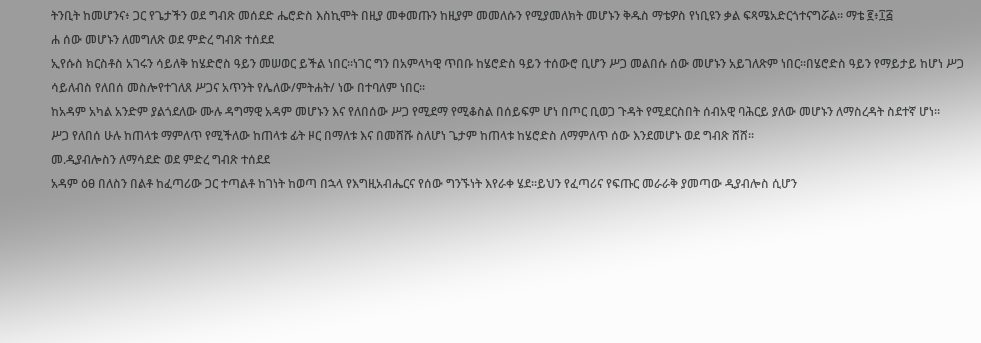ትንቢት ከመሆንና፥ ጋር የጌታችን ወደ ግብጽ መሰደድ ሔሮድስ እስኪሞት በዚያ መቀመጡን ከዚያም መመለሱን የሚያመለክት መሆኑን ቅዱስ ማቴዎስ የነቢዩን ቃል ፍጻሜአድርጎተናግሯል። ማቴ ፪፥፲፭
ሐ ሰው መሆኑን ለመግለጽ ወደ ምድረ ግብጽ ተሰደደ
ኢየሱስ ክርስቶስ አገሩን ሳይለቅ ከሄድሮስ ዓይን መሠወር ይችል ነበር።ነገር ግን በአምላካዊ ጥበቡ ከሄሮድስ ዓይን ተሰውሮ ቢሆን ሥጋ መልበሱ ሰው መሆኑን አይገለጽም ነበር።በሄሮድስ ዓይን የማይታይ ከሆነ ሥጋ ሳይለብስ የለበሰ መስሎየተገለጸ ሥጋና አጥንት የሌለው/ምትሐት/ ነው በተባለም ነበር።
ከአዳም አካል አንድም ያልጎደለው ሙሉ ዳግማዊ አዳም መሆኑን እና የለበሰው ሥጋ የሚደማ የሚቆስል በሰይፍም ሆነ በጦር ቢወጋ ጉዳት የሚደርስበት ሰብአዊ ባሕርይ ያለው መሆኑን ለማስረዳት ስደተኛ ሆነ።
ሥጋ የለበሰ ሁሉ ከጠላቱ ማምለጥ የሚችለው ከጠላቱ ፊት ዞር በማለቱ እና በመሸሹ ስለሆነ ጌታም ከጠላቱ ከሄሮድስ ለማምለጥ ሰው እንደመሆኑ ወደ ግብጽ ሸሸ፡፡
መ.ዲያብሎስን ለማሳደድ ወደ ምድረ ግብጽ ተሰደደ
አዳም ዕፀ በለስን በልቶ ከፈጣሪው ጋር ተጣልቶ ከገነት ከወጣ በኋላ የእግዚአብሔርና የሰው ግንኙነት እየራቀ ሄደ፡፡ይህን የፈጣሪና የፍጡር መራራቅ ያመጣው ዲያብሎስ ሲሆን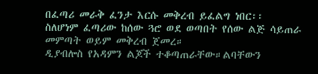በፈጣሪ መራቅ ፈንታ እርሱ መቅረብ ይፈልግ ነበር፡፡
ስለሆነም ፈጣሪው ከሰው ጓሮ ወደ ወጣበት የሰው ልጅ ሳይጠራ መምጣት ወይም መቅረብ ጀመረ።
ዲያብሎስ የአዳምን ልጆች ተቆጣጠራቸው።ልባቸውን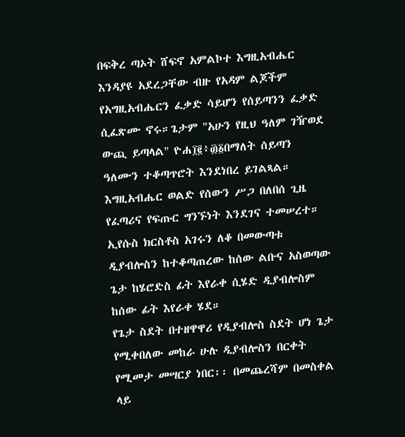በፍቅረ ጣኦት ሸፍኖ አምልኮተ እግዚአብሔር እንዳያዩ አደረጋቸው ብዙ የአዳም ልጆችም የአግዚአብሔርን ፈቃድ ሳይሆን የሰይጣንን ፈቃድ ሲፈጽሙ ኖሩ።ጌታም "አሁን የዚህ ዓለም ገዥወደ ውጪ ይጣላል" ዮሐ፲፪፥፴፩በማለት ሰይጣን ዓለሙን ተቆጣጥሮት እንደነበረ ይገልጻል።
እግዚአብሔር ወልድ የሰውን ሥጋ በለበሰ ጊዜ የፈጣሪና የፍጡር ግንኙነት እንደገና ተመሠረተ።
ኢየሱስ ክርስቶስ አገሩን ለቆ በመውጣቱ ዲያብሎስን ከተቆጣጠረው ከሰው ልቡና አስወጣው ጌታ ከሄሮድስ ፊት እየራቀ ሲሄድ ዲያብሎስም ከሰው ፊት እየራቀ ሄደ።
የጌታ ስደት በተዘዋዋሪ የዲያብሎስ ስደት ሆነ ጌታ የሚቀበለው መከራ ሁሉ ዲያብሎስን በርቀት የሚመታ መሣርያ ነበር፡፡ በመጨረሻም በመስቀል ላይ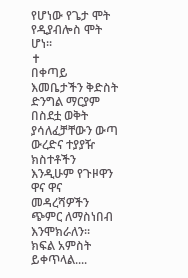የሆነው የጌታ ሞት የዲያብሎስ ሞት ሆነ፡፡
✝
በቀጣይ እመቤታችን ቅድስት ድንግል ማርያም በስደቷ ወቅት ያሳለፈቻቸውን ውጣ ውረድና ተያያዥ ክስተቶችን እንዲሁም የጉዞዋን ዋና ዋና መዳረሻዎችን ጭምር ለማስነበብ እንሞክራለን፡፡
ክፍል አምስት ይቀጥላል....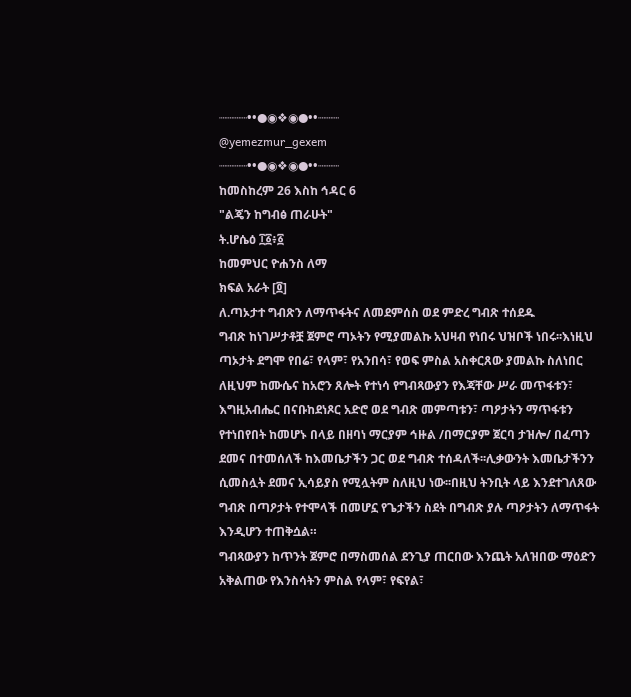┈┈┈┈••●◉❖◉●••┈┈┈
@yemezmur_gexem
┈┈┈┈••●◉❖◉●••┈┈┈
ከመስከረም 26 እስከ ኅዳር 6
"ልጄን ከግብፅ ጠራሁት"
ት.ሆሴዕ ፲፩፥፩
ከመምህር ዮሐንስ ለማ
ክፍል አራት [፬]
ለ.ጣኦታተ ግብጽን ለማጥፋትና ለመደምሰስ ወደ ምድረ ግብጽ ተሰደዱ
ግብጽ ከነገሥታቶቿ ጀምሮ ጣኦትን የሚያመልኩ አህዛብ የነበሩ ህዝቦች ነበሩ፡፡እነዚህ ጣኦታት ደግሞ የበሬ፣ የላም፣ የአንበሳ፣ የወፍ ምስል አስቀርጸው ያመልኩ ስለነበር ለዚህም ከሙሴና ከአሮን ጸሎት የተነሳ የግብጻውያን የእጃቸው ሥራ መጥፋቱን፣ እግዚአብሔር በናቡከደነጾር አድሮ ወደ ግብጽ መምጣቱን፣ ጣዖታትን ማጥፋቱን የተነበየበት ከመሆኑ በላይ በዘባነ ማርያም ኅዙል /በማርያም ጀርባ ታዝሎ/ በፈጣን ደመና በተመሰለች ከእመቤታችን ጋር ወደ ግብጽ ተሰዳለች፡፡ሊቃውንት እመቤታችንን ሲመስሏት ደመና ኢሳይያስ የሚሏትም ስለዚህ ነው፡፡በዚህ ትንቢት ላይ እንደተገለጸው ግብጽ በጣዖታት የተሞላች በመሆኗ የጌታችን ስደት በግብጽ ያሉ ጣዖታትን ለማጥፋት እንዲሆን ተጠቅሷል።
ግብጻውያን ከጥንት ጀምሮ በማስመሰል ደንጊያ ጠርበው እንጨት አለዝበው ማዕድን አቅልጠው የእንስሳትን ምስል የላም፣ የፍየል፣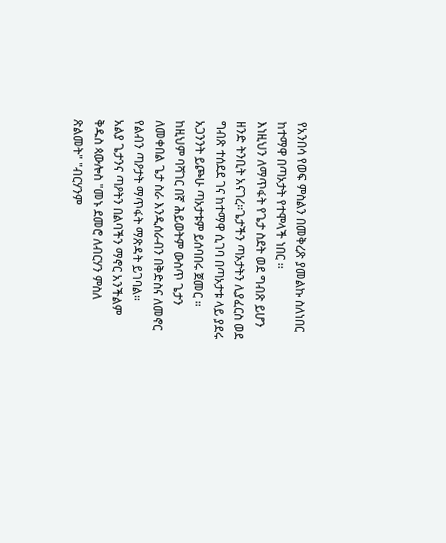የአንበሳ የወፍ ምስልን በመቅረጽ ያመልኩ ስለነበር ከተማዋ በጣኦታት የተሞላች ነበር ፡፡
እነዚህን ለማጥፋት የጌታ ስደት ወደ ግብጽ ይሆን ዘንድ ትንቢት አናገረ።ጌታችን ጣኦታትን ሊያፈርስ ወደ ግብጽ ተሰደደ ገና ከተማዋ ሲገባ በጣኦታቱ ላይ ያደሩ አጋንንት ይጮሁ ጣኦታቱም ይሰባበሩ ጀመር ። ከዚህም ባሻገር በኛ ሕይወትም ውስጥ ጌታን ለመቀበል ጌታ ስራ እንዲሰራብን በቅድስና ለመኖር የልብን ጣዖታት ማጥፋት ማጽዳት ይገባል።
አልያ ጌታንና ጣዖትን በልባችን ማኖር አንችልም ቅዱስ ጳውሎስ "መኑ ደመሮ ለብርሃን ምስለ ጽልመት" "ብርሃንም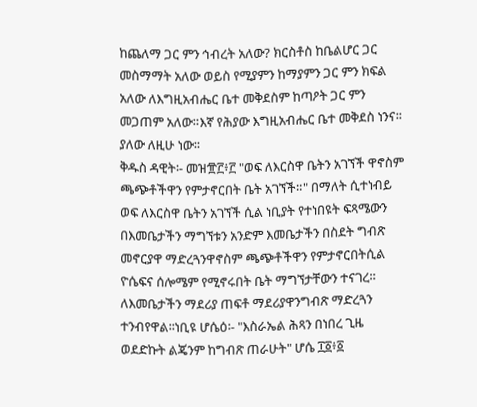ከጨለማ ጋር ምን ኅብረት አለው? ክርስቶስ ከቤልሆር ጋር መስማማት አለው ወይስ የሚያምን ከማያምን ጋር ምን ክፍል አለው ለእግዚአብሔር ቤተ መቅደስም ከጣዖት ጋር ምን መጋጠም አለው።እኛ የሕያው እግዚአብሔር ቤተ መቅደስ ነንና፡፡ያለው ለዚሁ ነው፡፡
ቅዱስ ዳዊት፡- መዝ፹፫፥፫ "ወፍ ለእርስዋ ቤትን አገኘች ዋኖስም ጫጭቶችዋን የምታኖርበት ቤት አገኘች።" በማለት ሲተነብይ ወፍ ለእርስዋ ቤትን አገኘች ሲል ነቢያት የተነበዩት ፍጻሜውን በእመቤታችን ማግኘቱን አንድም እመቤታችን በስደት ግብጽ መኖርያዋ ማድረጓንዋኖስም ጫጭቶችዋን የምታኖርበትሲል ዮሴፍና ሰሎሜም የሚኖሩበት ቤት ማግኘታቸውን ተናገረ።
ለእመቤታችን ማደሪያ ጠፍቶ ማደሪያዋንግብጽ ማድረጓን ተንብየዋል፡፡ነቢዩ ሆሴዕ፡- "እስራኤል ሕጻን በነበረ ጊዜ ወደድኩት ልጄንም ከግብጽ ጠራሁት" ሆሴ ፲፩፥፩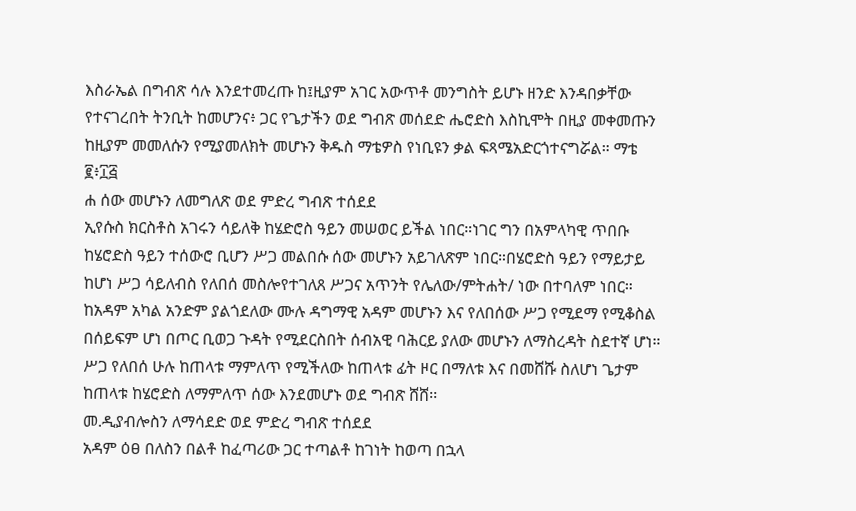እስራኤል በግብጽ ሳሉ እንደተመረጡ ከ፤ዚያም አገር አውጥቶ መንግስት ይሆኑ ዘንድ እንዳበቃቸው የተናገረበት ትንቢት ከመሆንና፥ ጋር የጌታችን ወደ ግብጽ መሰደድ ሔሮድስ እስኪሞት በዚያ መቀመጡን ከዚያም መመለሱን የሚያመለክት መሆኑን ቅዱስ ማቴዎስ የነቢዩን ቃል ፍጻሜአድርጎተናግሯል። ማቴ ፪፥፲፭
ሐ ሰው መሆኑን ለመግለጽ ወደ ምድረ ግብጽ ተሰደደ
ኢየሱስ ክርስቶስ አገሩን ሳይለቅ ከሄድሮስ ዓይን መሠወር ይችል ነበር።ነገር ግን በአምላካዊ ጥበቡ ከሄሮድስ ዓይን ተሰውሮ ቢሆን ሥጋ መልበሱ ሰው መሆኑን አይገለጽም ነበር።በሄሮድስ ዓይን የማይታይ ከሆነ ሥጋ ሳይለብስ የለበሰ መስሎየተገለጸ ሥጋና አጥንት የሌለው/ምትሐት/ ነው በተባለም ነበር።
ከአዳም አካል አንድም ያልጎደለው ሙሉ ዳግማዊ አዳም መሆኑን እና የለበሰው ሥጋ የሚደማ የሚቆስል በሰይፍም ሆነ በጦር ቢወጋ ጉዳት የሚደርስበት ሰብአዊ ባሕርይ ያለው መሆኑን ለማስረዳት ስደተኛ ሆነ።
ሥጋ የለበሰ ሁሉ ከጠላቱ ማምለጥ የሚችለው ከጠላቱ ፊት ዞር በማለቱ እና በመሸሹ ስለሆነ ጌታም ከጠላቱ ከሄሮድስ ለማምለጥ ሰው እንደመሆኑ ወደ ግብጽ ሸሸ፡፡
መ.ዲያብሎስን ለማሳደድ ወደ ምድረ ግብጽ ተሰደደ
አዳም ዕፀ በለስን በልቶ ከፈጣሪው ጋር ተጣልቶ ከገነት ከወጣ በኋላ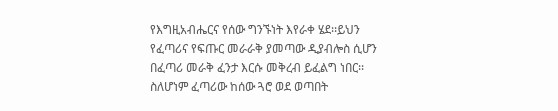የእግዚአብሔርና የሰው ግንኙነት እየራቀ ሄደ፡፡ይህን የፈጣሪና የፍጡር መራራቅ ያመጣው ዲያብሎስ ሲሆን በፈጣሪ መራቅ ፈንታ እርሱ መቅረብ ይፈልግ ነበር፡፡
ስለሆነም ፈጣሪው ከሰው ጓሮ ወደ ወጣበት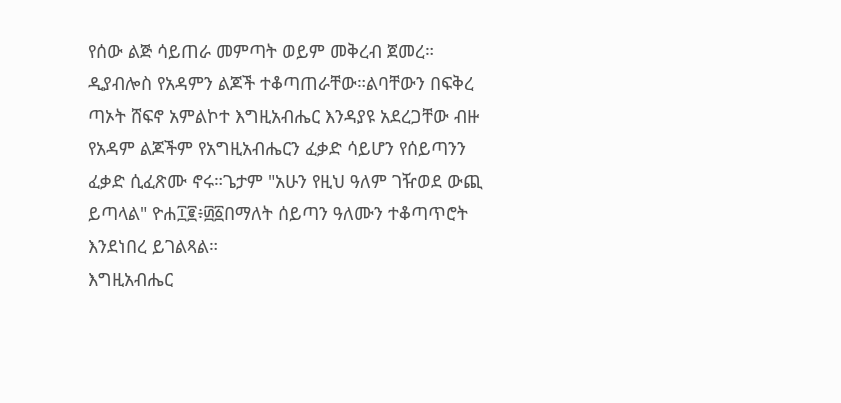የሰው ልጅ ሳይጠራ መምጣት ወይም መቅረብ ጀመረ።
ዲያብሎስ የአዳምን ልጆች ተቆጣጠራቸው።ልባቸውን በፍቅረ ጣኦት ሸፍኖ አምልኮተ እግዚአብሔር እንዳያዩ አደረጋቸው ብዙ የአዳም ልጆችም የአግዚአብሔርን ፈቃድ ሳይሆን የሰይጣንን ፈቃድ ሲፈጽሙ ኖሩ።ጌታም "አሁን የዚህ ዓለም ገዥወደ ውጪ ይጣላል" ዮሐ፲፪፥፴፩በማለት ሰይጣን ዓለሙን ተቆጣጥሮት እንደነበረ ይገልጻል።
እግዚአብሔር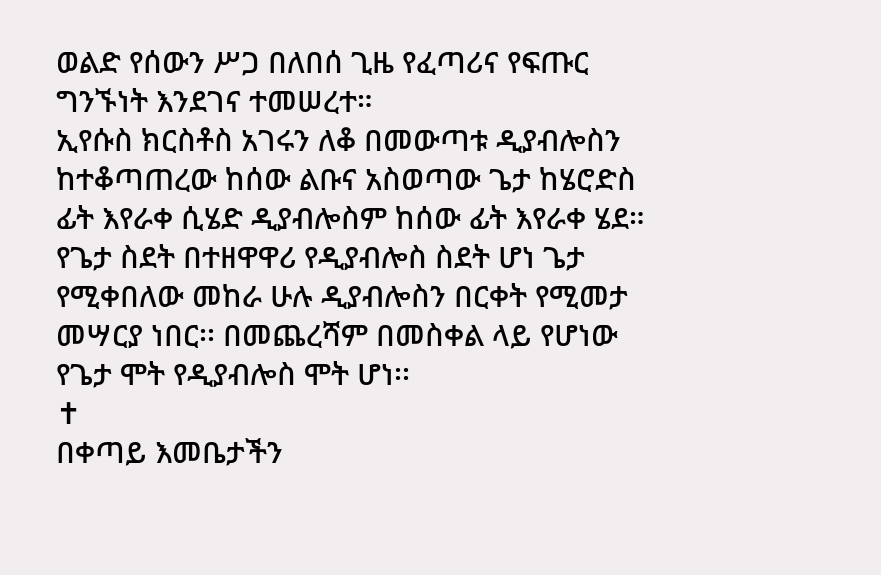ወልድ የሰውን ሥጋ በለበሰ ጊዜ የፈጣሪና የፍጡር ግንኙነት እንደገና ተመሠረተ።
ኢየሱስ ክርስቶስ አገሩን ለቆ በመውጣቱ ዲያብሎስን ከተቆጣጠረው ከሰው ልቡና አስወጣው ጌታ ከሄሮድስ ፊት እየራቀ ሲሄድ ዲያብሎስም ከሰው ፊት እየራቀ ሄደ።
የጌታ ስደት በተዘዋዋሪ የዲያብሎስ ስደት ሆነ ጌታ የሚቀበለው መከራ ሁሉ ዲያብሎስን በርቀት የሚመታ መሣርያ ነበር፡፡ በመጨረሻም በመስቀል ላይ የሆነው የጌታ ሞት የዲያብሎስ ሞት ሆነ፡፡
✝
በቀጣይ እመቤታችን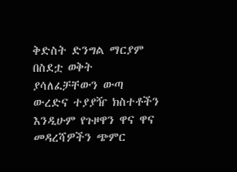ቅድስት ድንግል ማርያም በስደቷ ወቅት ያሳለፈቻቸውን ውጣ ውረድና ተያያዥ ክስተቶችን እንዲሁም የጉዞዋን ዋና ዋና መዳረሻዎችን ጭምር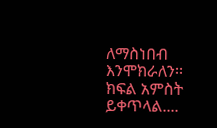ለማስነበብ እንሞክራለን፡፡
ክፍል አምስት ይቀጥላል....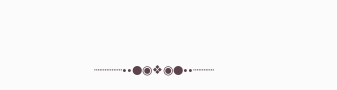┈┈┈┈••●◉❖◉●••┈┈┈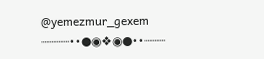@yemezmur_gexem
┈┈┈┈••●◉❖◉●••┈┈┈